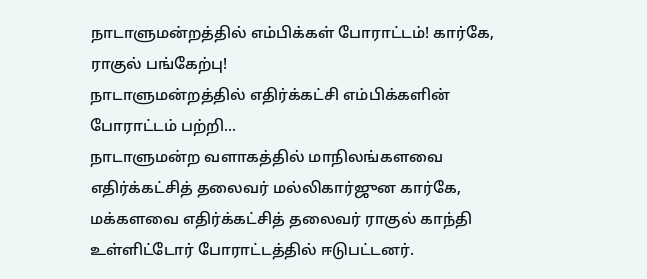நாடாளுமன்றத்தில் எம்பிக்கள் போராட்டம்! கார்கே, ராகுல் பங்கேற்பு!
நாடாளுமன்றத்தில் எதிர்க்கட்சி எம்பிக்களின் போராட்டம் பற்றி...
நாடாளுமன்ற வளாகத்தில் மாநிலங்களவை எதிர்க்கட்சித் தலைவர் மல்லிகார்ஜுன கார்கே, மக்களவை எதிர்க்கட்சித் தலைவர் ராகுல் காந்தி உள்ளிட்டோர் போராட்டத்தில் ஈடுபட்டனர்.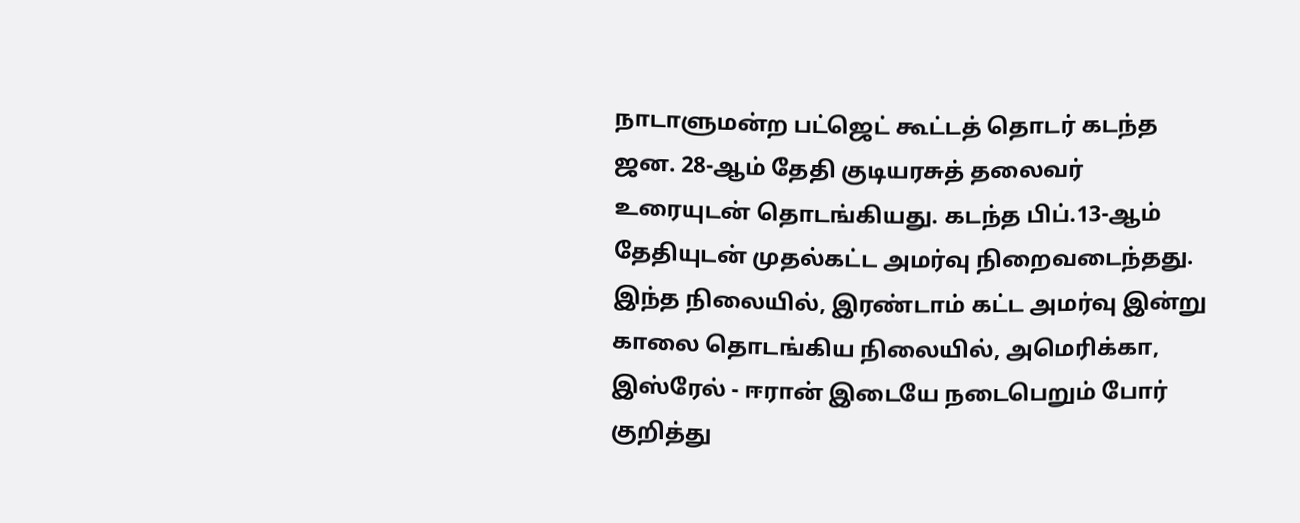நாடாளுமன்ற பட்ஜெட் கூட்டத் தொடர் கடந்த ஜன. 28-ஆம் தேதி குடியரசுத் தலைவர் உரையுடன் தொடங்கியது. கடந்த பிப்.13-ஆம் தேதியுடன் முதல்கட்ட அமர்வு நிறைவடைந்தது.
இந்த நிலையில், இரண்டாம் கட்ட அமர்வு இன்று காலை தொடங்கிய நிலையில், அமெரிக்கா, இஸ்ரேல் - ஈரான் இடையே நடைபெறும் போர் குறித்து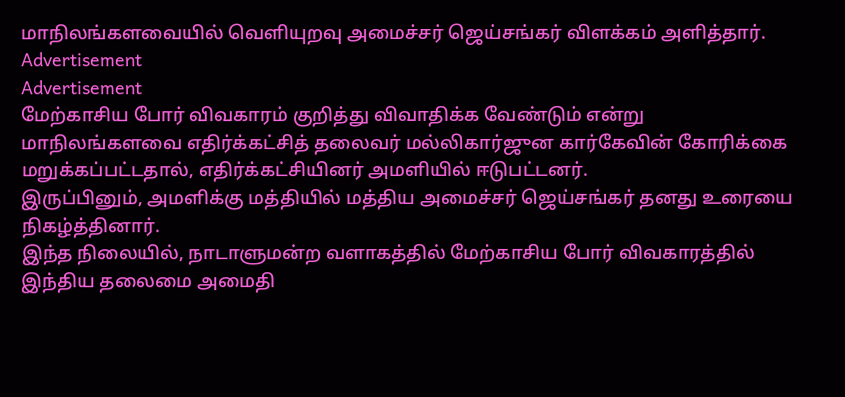மாநிலங்களவையில் வெளியுறவு அமைச்சர் ஜெய்சங்கர் விளக்கம் அளித்தார்.
Advertisement
Advertisement
மேற்காசிய போர் விவகாரம் குறித்து விவாதிக்க வேண்டும் என்று மாநிலங்களவை எதிர்க்கட்சித் தலைவர் மல்லிகார்ஜுன கார்கேவின் கோரிக்கை மறுக்கப்பட்டதால், எதிர்க்கட்சியினர் அமளியில் ஈடுபட்டனர்.
இருப்பினும், அமளிக்கு மத்தியில் மத்திய அமைச்சர் ஜெய்சங்கர் தனது உரையை நிகழ்த்தினார்.
இந்த நிலையில், நாடாளுமன்ற வளாகத்தில் மேற்காசிய போர் விவகாரத்தில் இந்திய தலைமை அமைதி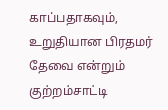காப்பதாகவும், உறுதியான பிரதமர் தேவை என்றும் குற்றம்சாட்டி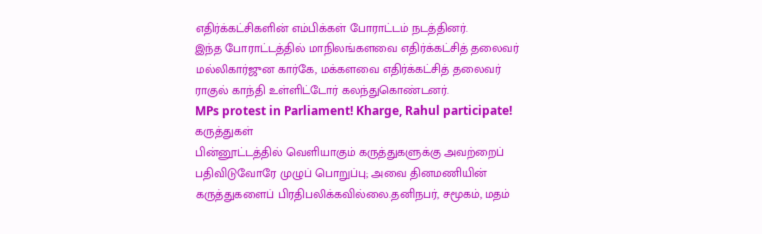எதிர்க்கட்சிகளின் எம்பிக்கள் போராட்டம் நடத்தினர்.
இந்த போராட்டத்தில் மாநிலங்களவை எதிர்க்கட்சித் தலைவர் மல்லிகார்ஜுன கார்கே, மக்களவை எதிர்க்கட்சித் தலைவர் ராகுல் காந்தி உள்ளிட்டோர் கலந்துகொண்டனர்.
MPs protest in Parliament! Kharge, Rahul participate!
கருத்துகள்
பின்னூட்டத்தில் வெளியாகும் கருத்துகளுக்கு அவற்றைப் பதிவிடுவோரே முழுப் பொறுப்பு; அவை தினமணியின் கருத்துகளைப் பிரதிபலிக்கவில்லை.தனிநபர், சமூகம், மதம்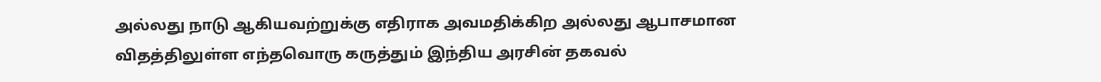அல்லது நாடு ஆகியவற்றுக்கு எதிராக அவமதிக்கிற அல்லது ஆபாசமான விதத்திலுள்ள எந்தவொரு கருத்தும் இந்திய அரசின் தகவல்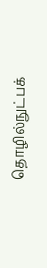தொழில்நுட்பக்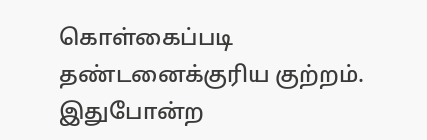கொள்கைப்படி தண்டனைக்குரிய குற்றம். இதுபோன்ற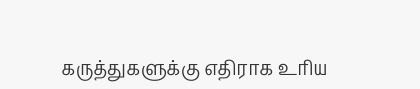கருத்துகளுக்கு எதிராக உரிய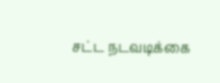சட்ட நடவடிக்கை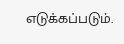எடுக்கப்படும்.